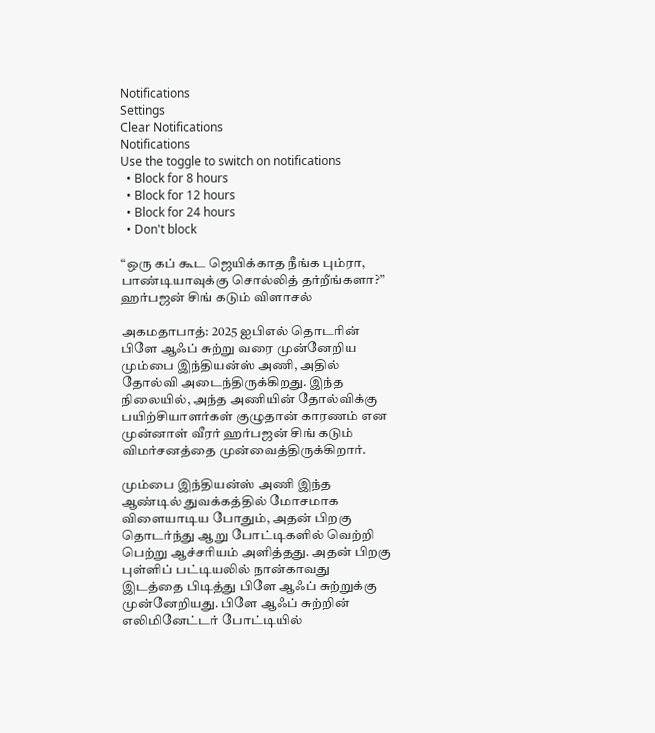Notifications
Settings
Clear Notifications
Notifications
Use the toggle to switch on notifications
  • Block for 8 hours
  • Block for 12 hours
  • Block for 24 hours
  • Don't block

“ஒரு கப் கூட ஜெயிக்காத நீங்க பும்ரா, பாண்டியாவுக்கு சொல்லித் தர்றீங்களா?” ஹர்பஜன் சிங் கடும் விளாசல்

அகமதாபாத்: 2025 ஐபிஎல் தொடரின் பிளே ஆஃப் சுற்று வரை முன்னேறிய மும்பை இந்தியன்ஸ் அணி, அதில் தோல்வி அடைந்திருக்கிறது. இந்த நிலையில், அந்த அணியின் தோல்விக்கு பயிற்சியாளர்கள் குழுதான் காரணம் என முன்னாள் வீரர் ஹர்பஜன் சிங் கடும் விமர்சனத்தை முன்வைத்திருக்கிறார்.

மும்பை இந்தியன்ஸ் அணி இந்த ஆண்டில் துவக்கத்தில் மோசமாக விளையாடிய போதும், அதன் பிறகு தொடர்ந்து ஆறு போட்டிகளில் வெற்றி பெற்று ஆச்சரியம் அளித்தது. அதன் பிறகு புள்ளிப் பட்டியலில் நான்காவது இடத்தை பிடித்து பிளே ஆஃப் சுற்றுக்கு முன்னேறியது. பிளே ஆஃப் சுற்றின் எலிமினேட்டர் போட்டியில்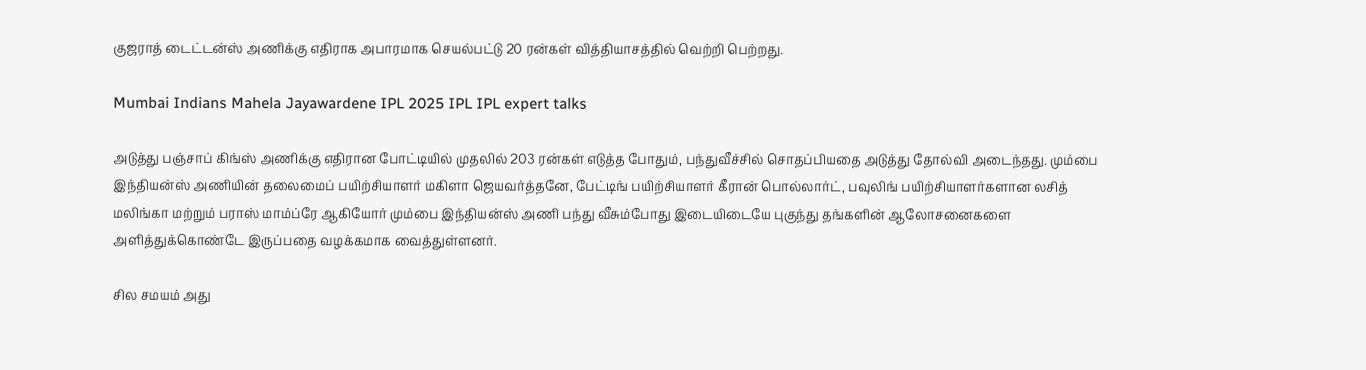குஜராத் டைட்டன்ஸ் அணிக்கு எதிராக அபாரமாக செயல்பட்டு 20 ரன்கள் வித்தியாசத்தில் வெற்றி பெற்றது.

Mumbai Indians Mahela Jayawardene IPL 2025 IPL IPL expert talks

அடுத்து பஞ்சாப் கிங்ஸ் அணிக்கு எதிரான போட்டியில் முதலில் 203 ரன்கள் எடுத்த போதும், பந்துவீச்சில் சொதப்பியதை அடுத்து தோல்வி அடைந்தது. மும்பை இந்தியன்ஸ் அணியின் தலைமைப் பயிற்சியாளர் மகிளா ஜெயவர்த்தனே, பேட்டிங் பயிற்சியாளர் கீரான் பொல்லார்ட், பவுலிங் பயிற்சியாளர்களான லசித் மலிங்கா மற்றும் பராஸ் மாம்ப்ரே ஆகியோர் மும்பை இந்தியன்ஸ் அணி பந்து வீசும்போது இடையிடையே புகுந்து தங்களின் ஆலோசனைகளை அளித்துக்கொண்டே இருப்பதை வழக்கமாக வைத்துள்ளனர்.

சில சமயம் அது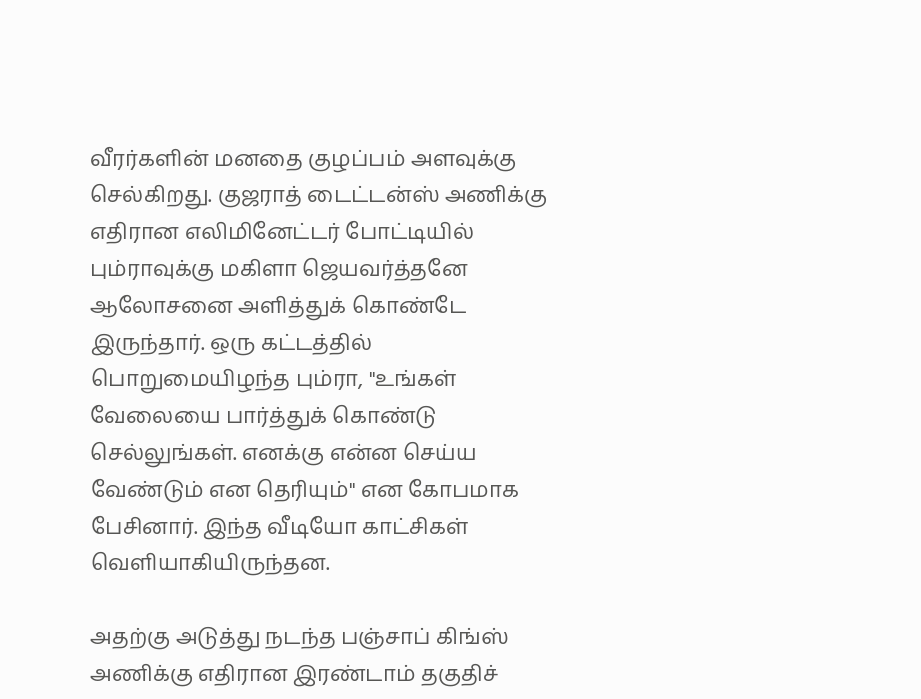வீரர்களின் மனதை குழப்பம் அளவுக்கு செல்கிறது. குஜராத் டைட்டன்ஸ் அணிக்கு எதிரான எலிமினேட்டர் போட்டியில் பும்ராவுக்கு மகிளா ஜெயவர்த்தனே ஆலோசனை அளித்துக் கொண்டே இருந்தார். ஒரு கட்டத்தில் பொறுமையிழந்த பும்ரா, "உங்கள் வேலையை பார்த்துக் கொண்டு செல்லுங்கள். எனக்கு என்ன செய்ய வேண்டும் என தெரியும்" என கோபமாக பேசினார். இந்த வீடியோ காட்சிகள் வெளியாகியிருந்தன.

அதற்கு அடுத்து நடந்த பஞ்சாப் கிங்ஸ் அணிக்கு எதிரான இரண்டாம் தகுதிச்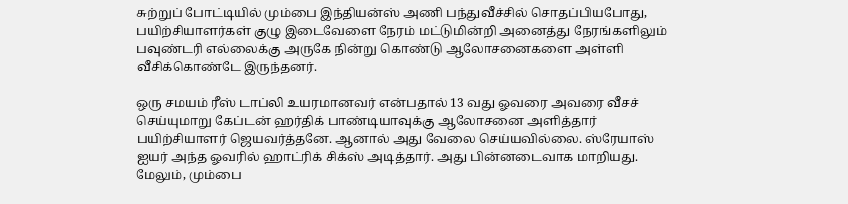சுற்றுப் போட்டியில் மும்பை இந்தியன்ஸ் அணி பந்துவீச்சில் சொதப்பியபோது, பயிற்சியாளர்கள் குழு இடைவேளை நேரம் மட்டுமின்றி அனைத்து நேரங்களிலும் பவுண்டரி எல்லைக்கு அருகே நின்று கொண்டு ஆலோசனைகளை அள்ளி வீசிக்கொண்டே இருந்தனர்.

ஒரு சமயம் ரீஸ் டாப்லி உயரமானவர் என்பதால் 13 வது ஓவரை அவரை வீசச் செய்யுமாறு கேப்டன் ஹர்திக் பாண்டியாவுக்கு ஆலோசனை அளித்தார் பயிற்சியாளர் ஜெயவர்த்தனே. ஆனால் அது வேலை செய்யவில்லை. ஸ்ரேயாஸ் ஐயர் அந்த ஓவரில் ஹாட்ரிக் சிக்ஸ் அடித்தார். அது பின்னடைவாக மாறியது. மேலும், மும்பை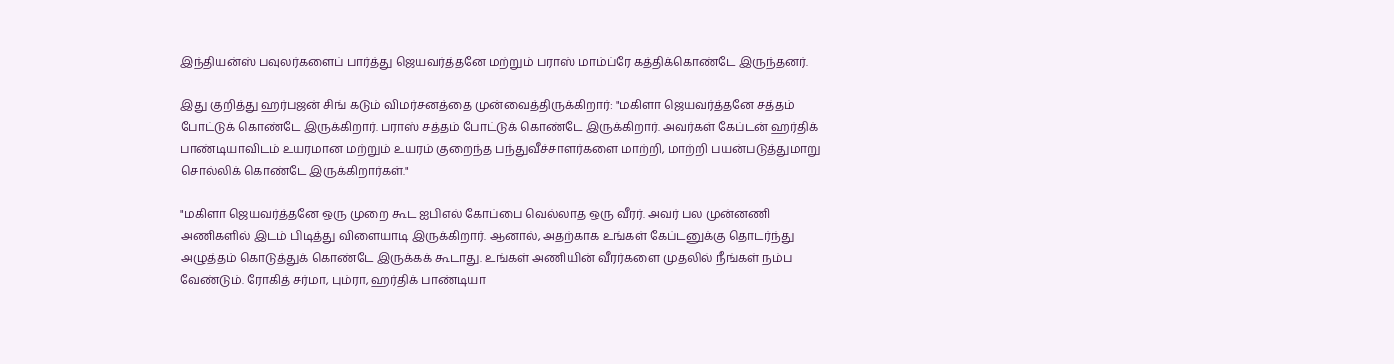இந்தியன்ஸ் பவுலர்களைப் பார்த்து ஜெயவர்த்தனே மற்றும் பராஸ் மாம்ப்ரே கத்திக்கொண்டே இருந்தனர்.

இது குறித்து ஹர்பஜன் சிங் கடும் விமர்சனத்தை முன்வைத்திருக்கிறார்: "மகிளா ஜெயவர்த்தனே சத்தம் போட்டுக் கொண்டே இருக்கிறார். பராஸ் சத்தம் போட்டுக் கொண்டே இருக்கிறார். அவர்கள் கேப்டன் ஹர்திக் பாண்டியாவிடம் உயரமான மற்றும் உயரம் குறைந்த பந்துவீச்சாளர்களை மாற்றி, மாற்றி பயன்படுத்துமாறு சொல்லிக் கொண்டே இருக்கிறார்கள்."

"மகிளா ஜெயவர்த்தனே ஒரு முறை கூட ஐபிஎல் கோப்பை வெல்லாத ஒரு வீரர். அவர் பல முன்னணி அணிகளில் இடம் பிடித்து விளையாடி இருக்கிறார். ஆனால், அதற்காக உங்கள் கேப்டனுக்கு தொடர்ந்து அழுத்தம் கொடுத்துக் கொண்டே இருக்கக் கூடாது. உங்கள் அணியின் வீரர்களை முதலில் நீங்கள் நம்ப வேண்டும். ரோகித் சர்மா, பும்ரா, ஹர்திக் பாண்டியா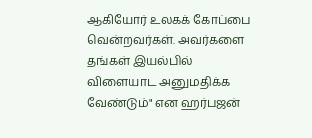ஆகியோர் உலகக் கோப்பை வென்றவர்கள். அவர்களை தங்கள் இயல்பில் விளையாட அனுமதிக்க வேண்டும்" என ஹர்பஜன்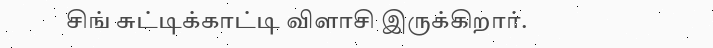சிங் சுட்டிக்காட்டி விளாசி இருக்கிறார்.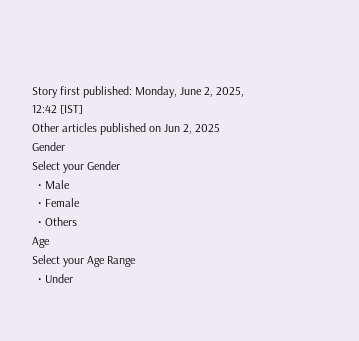Story first published: Monday, June 2, 2025, 12:42 [IST]
Other articles published on Jun 2, 2025
Gender
Select your Gender
  • Male
  • Female
  • Others
Age
Select your Age Range
  • Under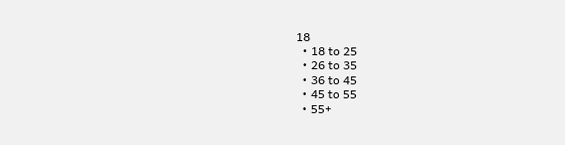18
  • 18 to 25
  • 26 to 35
  • 36 to 45
  • 45 to 55
  • 55+